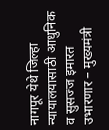नागपूर येथे जिल्हा न्यायालयासाठी आधुनिक व सुसज्ज इमारत उभारणार – मुख्यमंत्री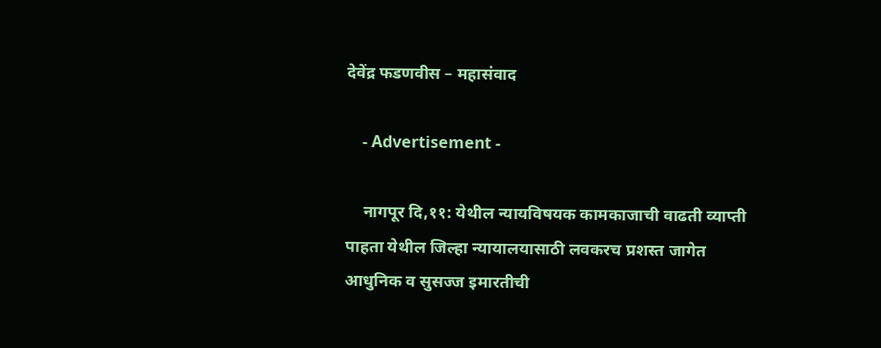देवेंद्र फडणवीस – महासंवाद

    - Advertisement -

    नागपूर दि,११: येथील न्यायविषयक कामकाजाची वाढती व्याप्ती पाहता येथील जिल्हा न्यायालयासाठी लवकरच प्रशस्त जागेत आधुनिक व सुसज्ज इमारतीची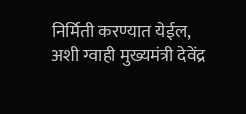निर्मिती करण्यात येईल, अशी ग्वाही मुख्यमंत्री देवेंद्र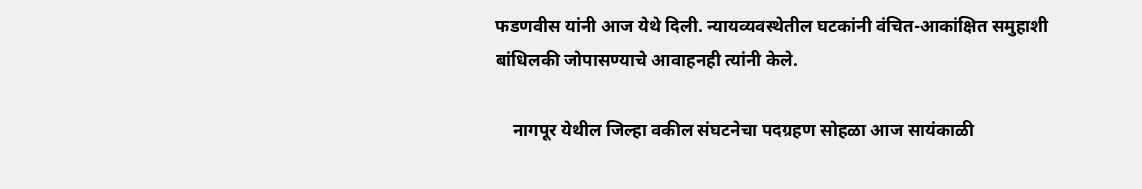फडणवीस यांनी आज येथे दिली. न्यायव्यवस्थेतील घटकांनी वंचित-आकांक्षित समुहाशी बांधिलकी जोपासण्याचे आवाहनही त्यांनी केले.

    नागपूर येथील जिल्हा वकील संघटनेचा पदग्रहण सोहळा आज सायंकाळी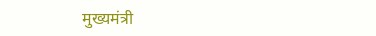मुख्यमंत्री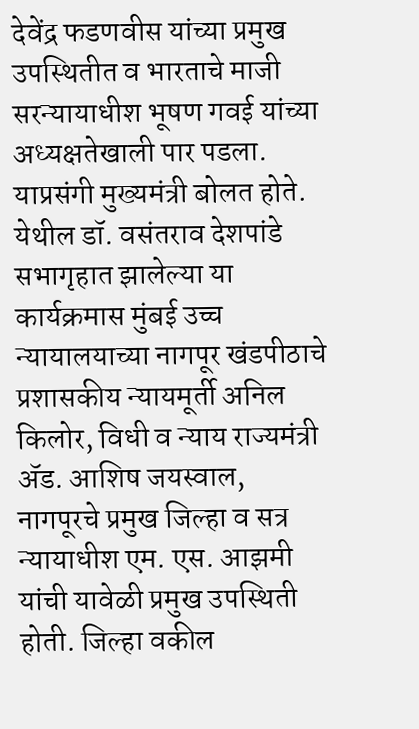देवेंद्र फडणवीस यांच्या प्रमुख उपस्थितीत व भारताचे माजी सरन्यायाधीश भूषण गवई यांच्या अध्यक्षतेखाली पार पडला. याप्रसंगी मुख्यमंत्री बोलत होते. येथील डॉ. वसंतराव देशपांडे सभागृहात झालेल्या या कार्यक्रमास मुंबई उच्च न्यायालयाच्या नागपूर खंडपीठाचे प्रशासकीय न्यायमूर्ती अनिल किलोर, विधी व न्याय राज्यमंत्री ॲड. आशिष जयस्वाल, नागपूरचे प्रमुख जिल्हा व सत्र न्यायाधीश एम. एस. आझमी यांची यावेळी प्रमुख उपस्थिती होती. जिल्हा वकील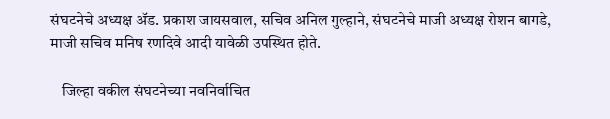संघटनेचे अध्यक्ष ॲड. प्रकाश जायसवाल, सचिव अनिल गुल्हाने, संघटनेचे माजी अध्यक्ष रोशन बागडे, माजी सचिव मनिष रणदिवे आदी यावेळी उपस्थित होते.

    जिल्हा वकील संघटनेच्या नवनिर्वाचित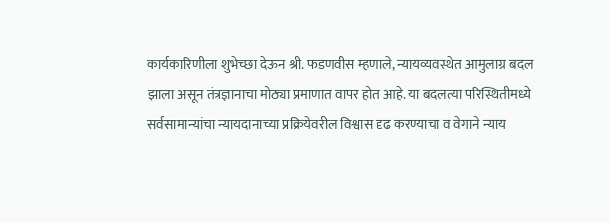कार्यकारिणीला शुभेच्छा देऊन श्री. फडणवीस म्हणाले, न्यायव्यवस्थेत आमुलाग्र बदल झाला असून तंत्रज्ञानाचा मोठ्या प्रमाणात वापर होत आहे. या बदलत्या परिस्थितीमध्ये सर्वसामान्यांचा न्यायदानाच्या प्रक्रियेवरील विश्वास दृढ करण्याचा व वेगाने न्याय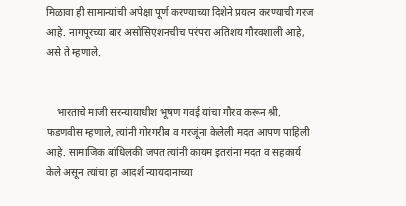मिळावा ही सामान्यांची अपेक्षा पूर्ण करण्याच्या दिशेने प्रयत्न करण्याची गरज आहे. नागपूरच्या बार असोसिएशनचीच परंपरा अतिशय गौरवशाली आहे, असे ते म्हणाले.


    भारताचे माजी सरन्यायाधीश भूषण गवई यांचा गौरव करून श्री. फडणवीस म्हणाले, त्यांनी गोरगरीब व गरजूंना केलेली मदत आपण पाहिली आहे. सामाजिक बांधिलकी जपत त्यांनी कायम इतरांना मदत व सहकार्य केले असून त्यांचा हा आदर्श न्यायदानाच्या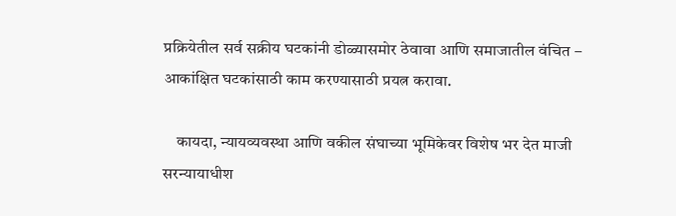प्रक्रियेतील सर्व सक्रीय घटकांनी डोळ्यासमोर ठेवावा आणि समाजातील वंचित – आकांक्षित घटकांसाठी काम करण्यासाठी प्रयत्न करावा.

    कायदा, न्यायव्यवस्था आणि वकील संघाच्या भूमिकेवर विशेष भर देत माजी सरन्यायाधीश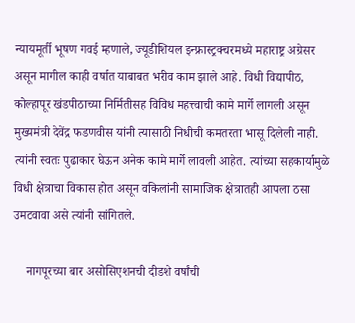न्यायमूर्ती भूषण गवई म्हणाले, ज्यूडीशियल इन्फ्रास्ट्रक्चरमध्ये महाराष्ट्र अग्रेसर असून मागील काही वर्षात याबाबत भरीव काम झाले आहे. विधी विद्यापीठ, कोल्हापूर खंडपीठाच्या निर्मितीसह विविध महत्त्वाची कामे मार्गे लागली असून मुख्यमंत्री देवेंद्र फडणवीस यांनी त्यासाठी निधीची कमतरता भासू दिलेली नाही. त्यांनी स्वतः पुढाकार घेऊन अनेक कामे मार्गे लावली आहेत. त्यांच्या सहकार्यामुळे विधी क्षेत्राचा विकास होत असून वकिलांनी सामाजिक क्षेत्रातही आपला ठसा उमटवावा असे त्यांनी सांगितले.

    नागपूरच्या बार असोसिएशनची दीडशे वर्षांची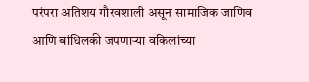परंपरा अतिशय गौरवशाली असून सामाजिक जाणिव आणि बांधिलकी जपणाऱ्या वकिलांच्या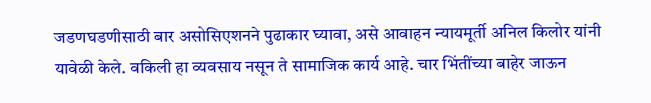जडणघडणीसाठी बार असोसिएशनने पुढाकार घ्यावा, असे आवाहन न्यायमूर्ती अनिल किलोर यांनी यावेळी केले. वकिली हा व्यवसाय नसून ते सामाजिक कार्य आहे. चार भिंतींच्या बाहेर जाऊन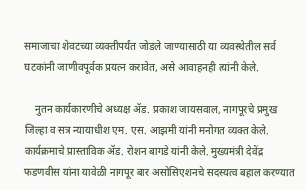समाजाचा शेवटच्या व्यक्तीपर्यंत जोडले जाण्यासाठी या व्यवस्थेतील सर्व घटकांनी जाणीवपूर्वक प्रयत्न करावेत, असे आवाहनही त्यांनी केले.

    नुतन कार्यकारणीचे अध्यक्ष ॲड. प्रकाश जायसवाल, नागपूरचे प्रमुख जिल्हा व सत्र न्यायाधीश एम. एस. आझमी यांनी मनोगत व्यक्त केले. कार्यक्रमाचे प्रास्ताविक ॲड. रोशन बागडे यांनी केले. मुख्यमंत्री देवेंद्र फडणवीस यांना यावेळी नागपूर बार असोसिएशनचे सदस्यत्व बहाल करण्यात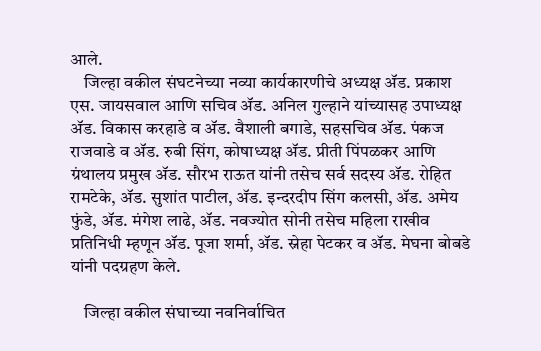आले.
    जिल्हा वकील संघटनेच्या नव्या कार्यकारणीचे अध्यक्ष ॲड. प्रकाश एस. जायसवाल आणि सचिव ॲड. अनिल गुल्हाने यांच्यासह उपाध्यक्ष ॲड. विकास करहाडे व ॲड. वैशाली बगाडे, सहसचिव ॲड. पंकज राजवाडे व ॲड. रुबी सिंग, कोषाध्यक्ष ॲड. प्रीती पिंपळकर आणि ग्रंथालय प्रमुख ॲड. सौरभ राऊत यांनी तसेच सर्व सदस्य ॲड. रोहित रामटेके, ॲड. सुशांत पाटील, ॲड. इन्दरदीप सिंग कलसी, ॲड. अमेय फुंडे, ॲड. मंगेश लाढे, ॲड. नवज्योत सोनी तसेच महिला राखीव प्रतिनिधी म्हणून ॲड. पूजा शर्मा, ॲड. स्नेहा पेटकर व ॲड. मेघना बोबडे यांनी पदग्रहण केले.

    जिल्हा वकील संघाच्या नवनिर्वाचित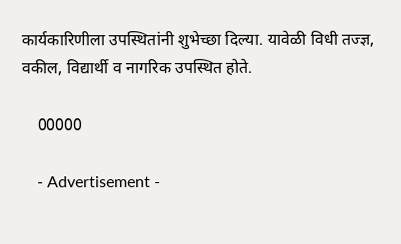कार्यकारिणीला उपस्थितांनी शुभेच्छा दिल्या. यावेळी विधी तज्ज्ञ, वकील, विद्यार्थी व नागरिक उपस्थित होते.

    00000

    - Advertisement -